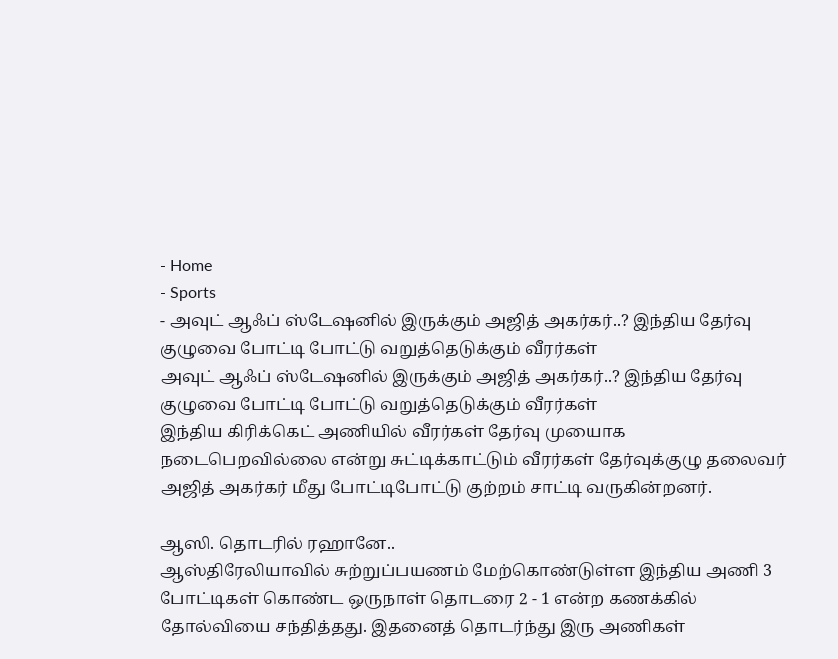- Home
- Sports
- அவுட் ஆஃப் ஸ்டேஷனில் இருக்கும் அஜித் அகர்கர்..? இந்திய தேர்வு குழுவை போட்டி போட்டு வறுத்தெடுக்கும் வீரர்கள்
அவுட் ஆஃப் ஸ்டேஷனில் இருக்கும் அஜித் அகர்கர்..? இந்திய தேர்வு குழுவை போட்டி போட்டு வறுத்தெடுக்கும் வீரர்கள்
இந்திய கிரிக்கெட் அணியில் வீரர்கள் தேர்வு முயைாக நடைபெறவில்லை என்று சுட்டிக்காட்டும் வீரர்கள் தேர்வுக்குழு தலைவர் அஜித் அகர்கர் மீது போட்டிபோட்டு குற்றம் சாட்டி வருகின்றனர்.

ஆஸி. தொடரில் ரஹானே..
ஆஸ்திரேலியாவில் சுற்றுப்பயணம் மேற்கொண்டுள்ள இந்திய அணி 3 போட்டிகள் கொண்ட ஒருநாள் தொடரை 2 - 1 என்ற கணக்கில் தோல்வியை சந்தித்தது. இதனைத் தொடர்ந்து இரு அணிகள்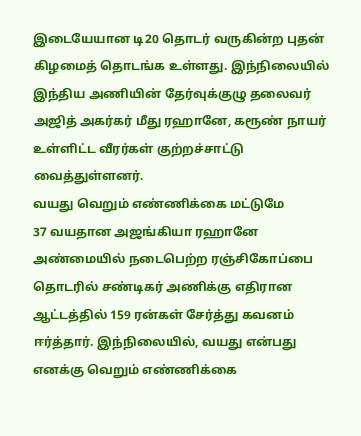இடையேயான டி20 தொடர் வருகின்ற புதன் கிழமைத் தொடங்க உள்ளது. இந்நிலையில் இந்திய அணியின் தேர்வுக்குழு தலைவர் அஜித் அகர்கர் மீது ரஹானே, கரூண் நாயர் உள்ளிட்ட வீரர்கள் குற்றச்சாட்டு வைத்துள்ளனர்.
வயது வெறும் எண்ணிக்கை மட்டுமே
37 வயதான அஜங்கியா ரஹானே அண்மையில் நடைபெற்ற ரஞ்சிகோப்பை தொடரில் சண்டிகர் அணிக்கு எதிரான ஆட்டத்தில் 159 ரன்கள் சேர்த்து கவனம் ஈர்த்தார். இந்நிலையில், வயது என்பது எனக்கு வெறும் எண்ணிக்கை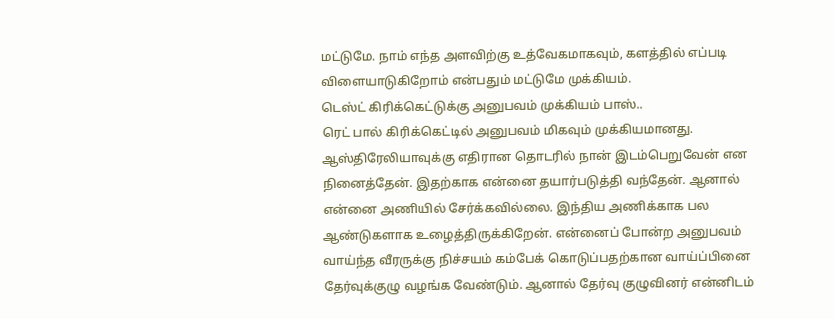மட்டுமே. நாம் எந்த அளவிற்கு உத்வேகமாகவும், களத்தில் எப்படி விளையாடுகிறோம் என்பதும் மட்டுமே முக்கியம்.
டெஸ்ட் கிரிக்கெட்டுக்கு அனுபவம் முக்கியம் பாஸ்..
ரெட் பால் கிரிக்கெட்டில் அனுபவம் மிகவும் முக்கியமானது. ஆஸ்திரேலியாவுக்கு எதிரான தொடரில் நான் இடம்பெறுவேன் என நினைத்தேன். இதற்காக என்னை தயார்படுத்தி வந்தேன். ஆனால் என்னை அணியில் சேர்க்கவில்லை. இந்திய அணிக்காக பல ஆண்டுகளாக உழைத்திருக்கிறேன். என்னைப் போன்ற அனுபவம் வாய்ந்த வீரருக்கு நிச்சயம் கம்பேக் கொடுப்பதற்கான வாய்ப்பினை தேர்வுக்குழு வழங்க வேண்டும். ஆனால் தேர்வு குழுவினர் என்னிடம்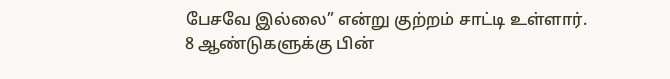பேசவே இல்லை” என்று குற்றம் சாட்டி உள்ளார்.
8 ஆண்டுகளுக்கு பின்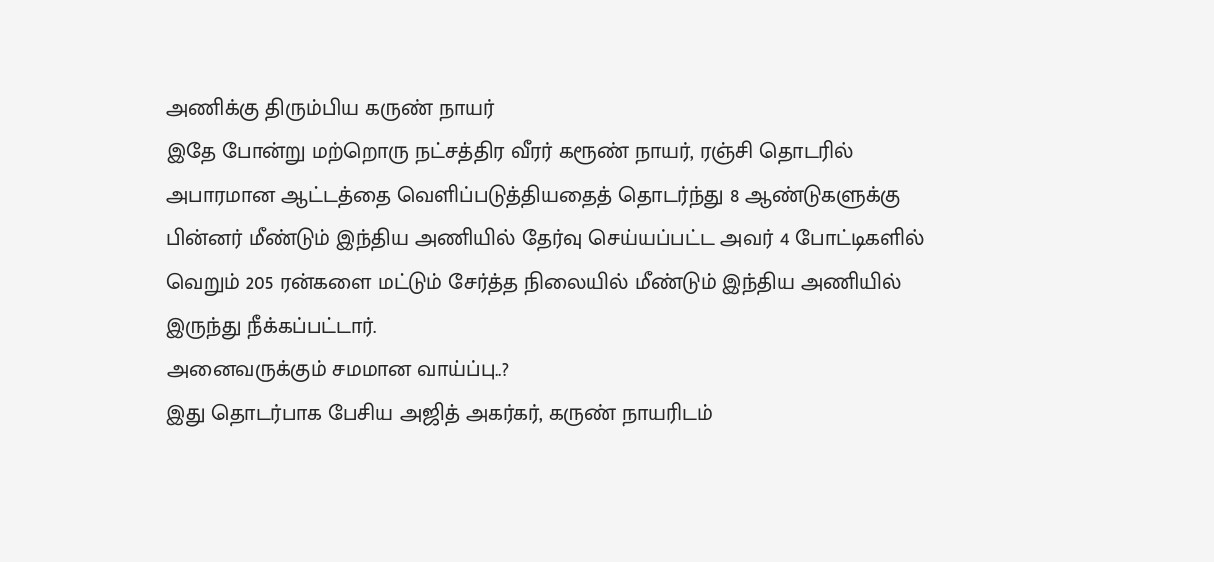அணிக்கு திரும்பிய கருண் நாயர்
இதே போன்று மற்றொரு நட்சத்திர வீரர் கரூண் நாயர், ரஞ்சி தொடரில் அபாரமான ஆட்டத்தை வெளிப்படுத்தியதைத் தொடர்ந்து 8 ஆண்டுகளுக்கு பின்னர் மீண்டும் இந்திய அணியில் தேர்வு செய்யப்பட்ட அவர் 4 போட்டிகளில் வெறும் 205 ரன்களை மட்டும் சேர்த்த நிலையில் மீண்டும் இந்திய அணியில் இருந்து நீக்கப்பட்டார்.
அனைவருக்கும் சமமான வாய்ப்பு..?
இது தொடர்பாக பேசிய அஜித் அகர்கர், கருண் நாயரிடம்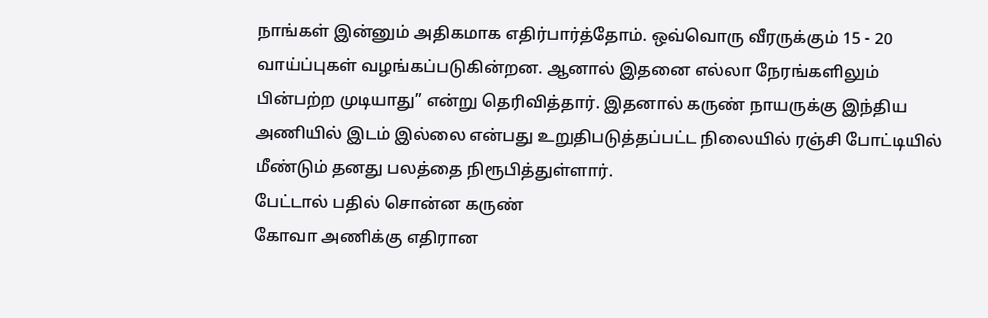நாங்கள் இன்னும் அதிகமாக எதிர்பார்த்தோம். ஒவ்வொரு வீரருக்கும் 15 - 20 வாய்ப்புகள் வழங்கப்படுகின்றன. ஆனால் இதனை எல்லா நேரங்களிலும் பின்பற்ற முடியாது” என்று தெரிவித்தார். இதனால் கருண் நாயருக்கு இந்திய அணியில் இடம் இல்லை என்பது உறுதிபடுத்தப்பட்ட நிலையில் ரஞ்சி போட்டியில் மீண்டும் தனது பலத்தை நிரூபித்துள்ளார்.
பேட்டால் பதில் சொன்ன கருண்
கோவா அணிக்கு எதிரான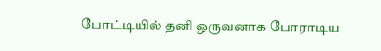போட்டியில் தனி ஒருவனாக போராடிய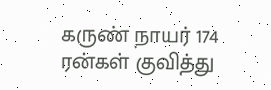கருண் நாயர் 174 ரன்கள் குவித்து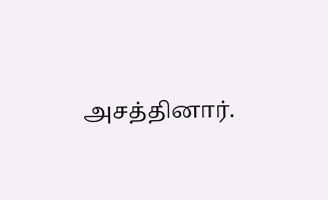அசத்தினார்.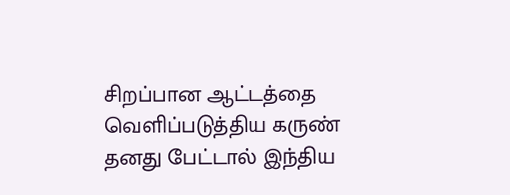சிறப்பான ஆட்டத்தை வெளிப்படுத்திய கருண் தனது பேட்டால் இந்திய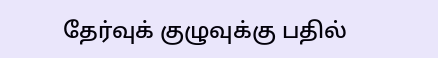தேர்வுக் குழுவுக்கு பதில்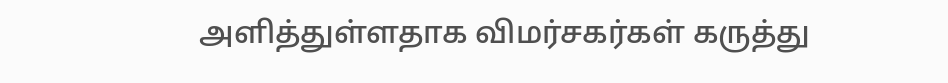அளித்துள்ளதாக விமர்சகர்கள் கருத்து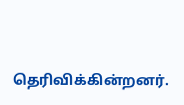தெரிவிக்கின்றனர்.